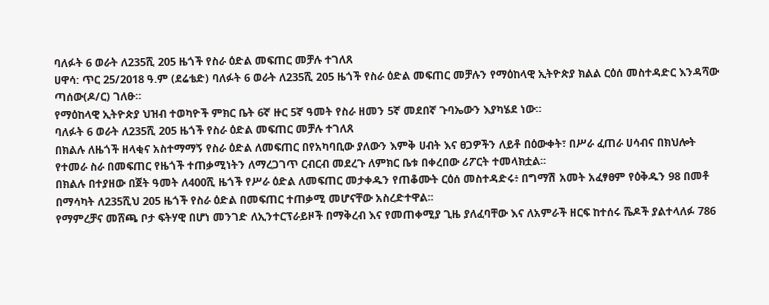ባለፉት 6 ወራት ለ235ሺ 205 ዜጎች የስራ ዕድል መፍጠር መቻሉ ተገለጸ
ሀዋሳ: ጥር 25/2018 ዓ.ም (ደሬቴድ) ባለፉት 6 ወራት ለ235ሺ 205 ዜጎች የስራ ዕድል መፍጠር መቻሉን የማዕከላዊ ኢትዮጵያ ክልል ርዕሰ መስተዳድር እንዳሻው ጣሰው(ዶ/ር) ገለፁ።
የማዕከላዊ ኢትዮጵያ ህዝብ ተወካዮች ምክር ቤት 6ኛ ዙር 5ኛ ዓመት የስራ ዘመን 5ኛ መደበኛ ጉባኤውን እያካሄደ ነው።
ባለፉት 6 ወራት ለ235ሺ 205 ዜጎች የስራ ዕድል መፍጠር መቻሉ ተገለጸ
በክልሉ ለዜጎች ዘላቂና አስተማማኝ የስራ ዕድል ለመፍጠር በየአካባቢው ያለውን እምቅ ሀብት እና ፀጋዎችን ለይቶ በዕውቀት፣ በሥራ ፈጠራ ሀሳብና በክህሎት የተመራ ስራ በመፍጠር የዜጎች ተጠቃሚነትን ለማረጋገጥ ርብርብ መደረጉ ለምክር ቤቱ በቀረበው ሪፖርት ተመላክቷል፡፡
በክልሉ በተያዘው በጀት ዓመት ለ400ሺ ዜጎች የሥራ ዕድል ለመፍጠር መታቀዱን የጠቆሙት ርዕሰ መስተዳድሩ፥ በግማሽ አመት አፈፃፀም የዕቅዱን 98 በመቶ በማሳካት ለ235ሺህ 205 ዜጎች የስራ ዕድል በመፍጠር ተጠቃሚ መሆናቸው አስረድተዋል፡፡
የማምረቻና መሸጫ ቦታ ፍትሃዊ በሆነ መንገድ ለኢንተርፕራይዞች በማቅረብ እና የመጠቀሚያ ጊዜ ያለፈባቸው እና ለአምራች ዘርፍ ከተሰሩ ሼዶች ያልተላለፉ 786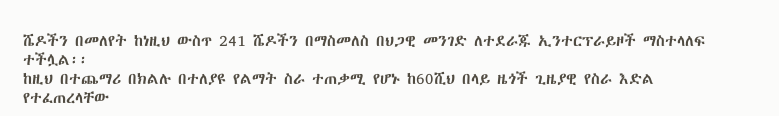ሼዶችን በመለየት ከነዚህ ውስጥ 241 ሼዶችን በማስመለስ በህጋዊ መንገድ ለተደራጁ ኢንተርፕራይዞች ማስተላለፍ ተችሏል፡፡
ከዚህ በተጨማሪ በክልሉ በተለያዩ የልማት ስራ ተጠቃሚ የሆኑ ከ60ሺህ በላይ ዜጎች ጊዜያዊ የስራ እድል የተፈጠረላቸው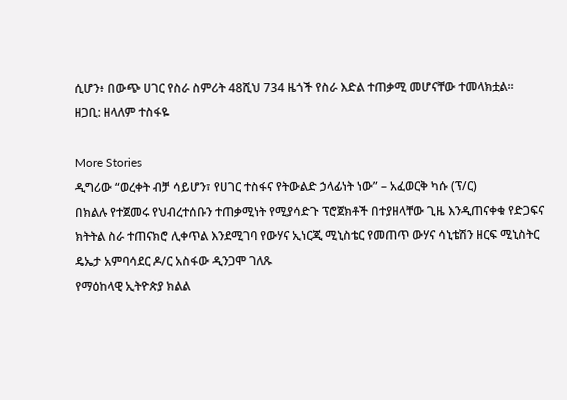ሲሆን፥ በውጭ ሀገር የስራ ስምሪት 48ሺህ 734 ዜጎች የስራ እድል ተጠቃሚ መሆናቸው ተመላክቷል፡፡
ዘጋቢ: ዘላለም ተስፋዬ

More Stories
ዲግሪው “ወረቀት ብቻ ሳይሆን፣ የሀገር ተስፋና የትውልድ ኃላፊነት ነው” – አፈወርቅ ካሱ (ፕ/ር)
በክልሉ የተጀመሩ የህብረተሰቡን ተጠቃሚነት የሚያሳድጉ ፕሮጀክቶች በተያዘላቸው ጊዜ እንዲጠናቀቁ የድጋፍና ክትትል ስራ ተጠናክሮ ሊቀጥል እንደሚገባ የውሃና ኢነርጂ ሚኒስቴር የመጠጥ ውሃና ሳኒቴሽን ዘርፍ ሚኒስትር ዴኤታ አምባሳደር ዶ/ር አስፋው ዲንጋሞ ገለጹ
የማዕከላዊ ኢትዮጵያ ክልል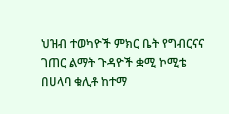ህዝብ ተወካዮች ምክር ቤት የግብርናና ገጠር ልማት ጉዳዮች ቋሚ ኮሚቴ በሀላባ ቁሊቶ ከተማ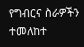የግብርና ስራዎችን ተመለከተ